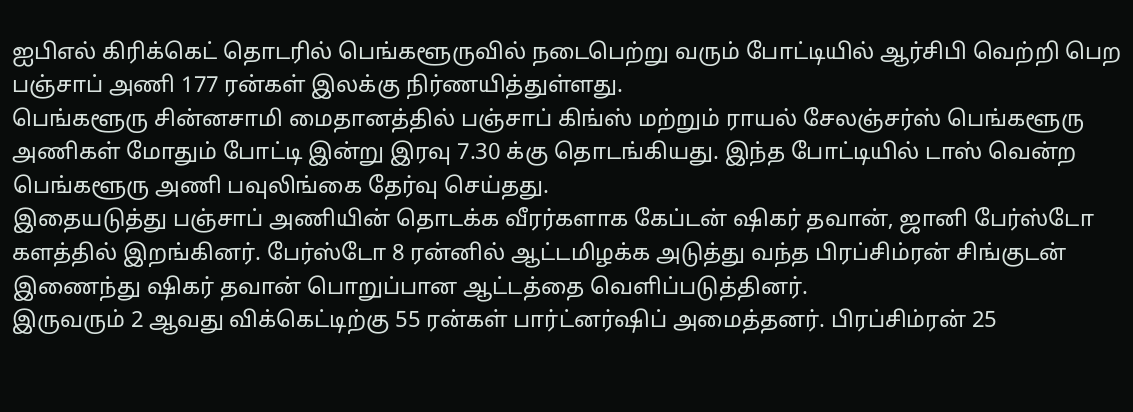ஐபிஎல் கிரிக்கெட் தொடரில் பெங்களூருவில் நடைபெற்று வரும் போட்டியில் ஆர்சிபி வெற்றி பெற பஞ்சாப் அணி 177 ரன்கள் இலக்கு நிர்ணயித்துள்ளது.
பெங்களூரு சின்னசாமி மைதானத்தில் பஞ்சாப் கிங்ஸ் மற்றும் ராயல் சேலஞ்சர்ஸ் பெங்களூரு அணிகள் மோதும் போட்டி இன்று இரவு 7.30 க்கு தொடங்கியது. இந்த போட்டியில் டாஸ் வென்ற பெங்களூரு அணி பவுலிங்கை தேர்வு செய்தது.
இதையடுத்து பஞ்சாப் அணியின் தொடக்க வீரர்களாக கேப்டன் ஷிகர் தவான், ஜானி பேர்ஸ்டோ களத்தில் இறங்கினர். பேர்ஸ்டோ 8 ரன்னில் ஆட்டமிழக்க அடுத்து வந்த பிரப்சிம்ரன் சிங்குடன் இணைந்து ஷிகர் தவான் பொறுப்பான ஆட்டத்தை வெளிப்படுத்தினர்.
இருவரும் 2 ஆவது விக்கெட்டிற்கு 55 ரன்கள் பார்ட்னர்ஷிப் அமைத்தனர். பிரப்சிம்ரன் 25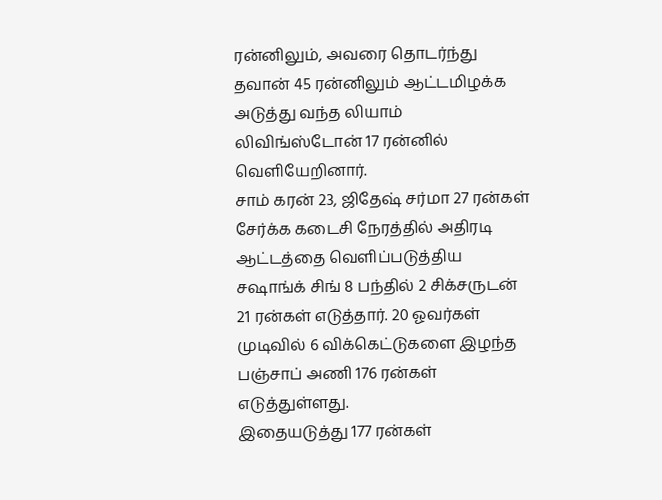ரன்னிலும், அவரை தொடர்ந்து தவான் 45 ரன்னிலும் ஆட்டமிழக்க அடுத்து வந்த லியாம் லிவிங்ஸ்டோன் 17 ரன்னில் வெளியேறினார்.
சாம் கரன் 23, ஜிதேஷ் சர்மா 27 ரன்கள் சேர்க்க கடைசி நேரத்தில் அதிரடி ஆட்டத்தை வெளிப்படுத்திய சஷாங்க் சிங் 8 பந்தில் 2 சிக்சருடன் 21 ரன்கள் எடுத்தார். 20 ஓவர்கள் முடிவில் 6 விக்கெட்டுகளை இழந்த பஞ்சாப் அணி 176 ரன்கள் எடுத்துள்ளது.
இதையடுத்து 177 ரன்கள்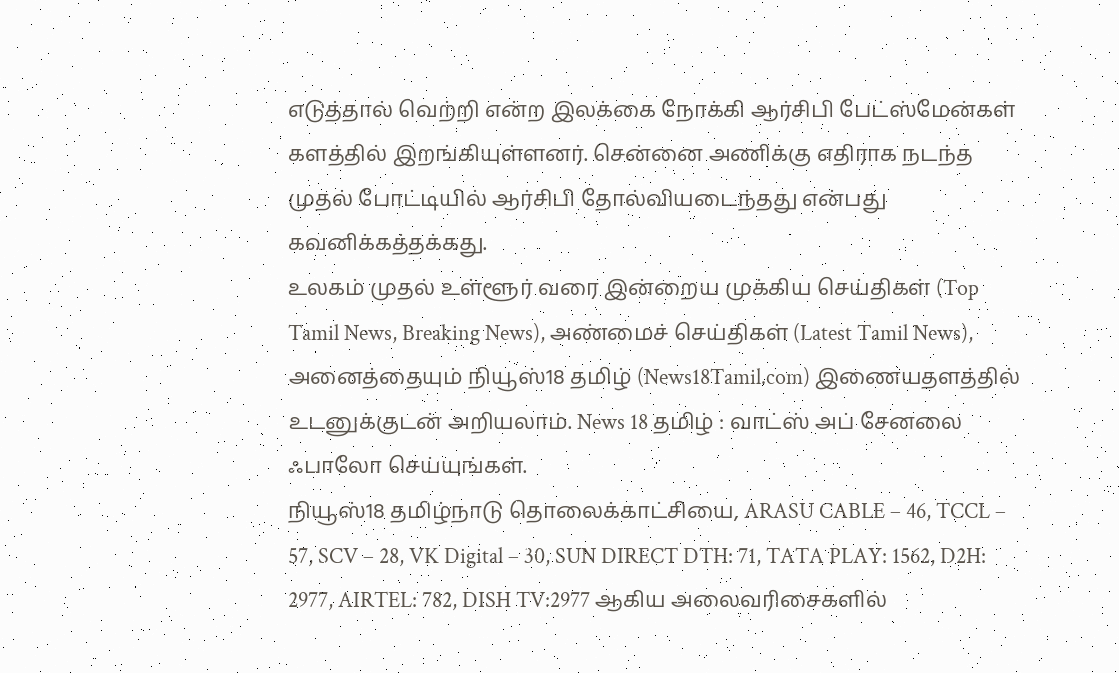எடுத்தால் வெற்றி என்ற இலக்கை நோக்கி ஆர்சிபி பேட்ஸ்மேன்கள் களத்தில் இறங்கியுள்ளனர். சென்னை அணிக்கு எதிராக நடந்த முதல் போட்டியில் ஆர்சிபி தோல்வியடைந்தது என்பது கவனிக்கத்தக்கது.
உலகம் முதல் உள்ளூர் வரை இன்றைய முக்கிய செய்திகள் (Top Tamil News, Breaking News), அண்மைச் செய்திகள் (Latest Tamil News), அனைத்தையும் நியூஸ்18 தமிழ் (News18Tamil.com) இணையதளத்தில் உடனுக்குடன் அறியலாம். News 18 தமிழ் : வாட்ஸ் அப் சேனலை ஃபாலோ செய்யுங்கள்.
நியூஸ்18 தமிழ்நாடு தொலைக்காட்சியை, ARASU CABLE – 46, TCCL – 57, SCV – 28, VK Digital – 30, SUN DIRECT DTH: 71, TATA PLAY: 1562, D2H: 2977, AIRTEL: 782, DISH TV:2977 ஆகிய அலைவரிசைகளில்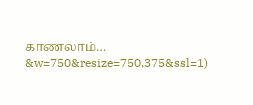காணலாம்…
&w=750&resize=750,375&ssl=1)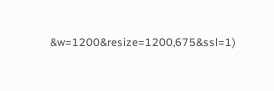&w=1200&resize=1200,675&ssl=1)